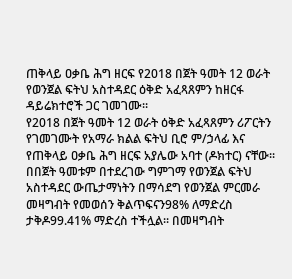ጠቅላይ ዐቃቤ ሕግ ዘርፍ የ2018 በጀት ዓመት 12 ወራት የወንጀል ፍትህ አስተዳደር ዕቅድ አፈጻጸምን ከዘርፋ ዳይሬክተሮች ጋር ገመገሙ።
የ2018 በጀት ዓመት 12 ወራት ዕቅድ አፈጻጸምን ሪፖርትን የገመገሙት የአማራ ክልል ፍትህ ቢሮ ም/ኃላፊ እና የጠቅላይ ዐቃቤ ሕግ ዘርፍ አያሌው አባተ (ዶክተር) ናቸው፡፡
በበጀት ዓመቱም በተደረገው ግምገማ የወንጀል ፍትህ አስተዳደር ውጤታማነትን በማሳደግ የወንጀል ምርመራ መዛግብት የመወሰን ቅልጥፍናን98% ለማድረስ ታቅዶ99.41% ማድረስ ተችሏል፡፡ በመዛግብት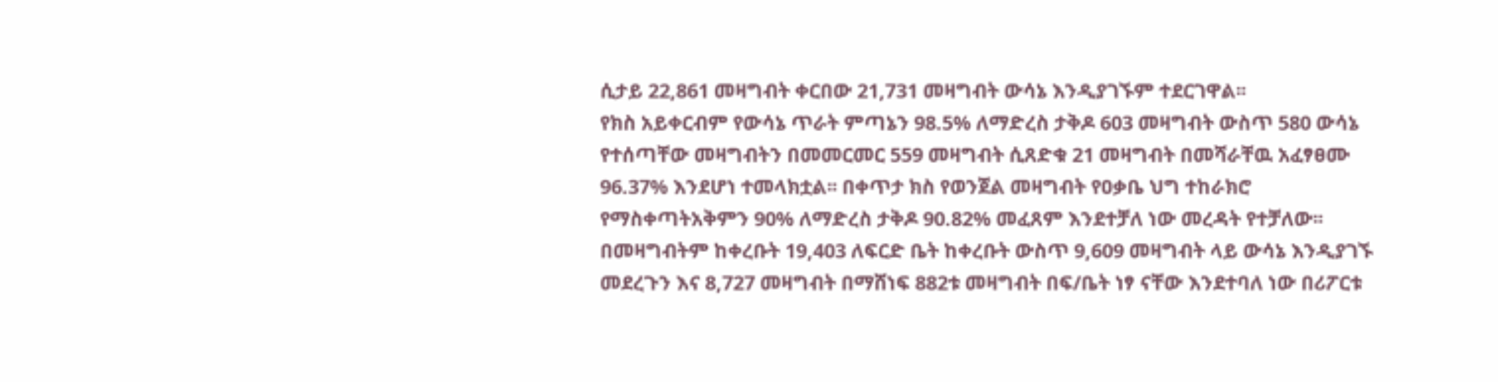ሲታይ 22,861 መዛግብት ቀርበው 21,731 መዛግብት ውሳኔ እንዲያገኙም ተደርገዋል፡፡
የክስ አይቀርብም የውሳኔ ጥራት ምጣኔን 98.5% ለማድረስ ታቅዶ 603 መዛግብት ውስጥ 580 ውሳኔ የተሰጣቸው መዛግብትን በመመርመር 559 መዛግብት ሲጸድቁ 21 መዛግብት በመሻራቸዉ አፈፃፀሙ 96.37% እንደሆነ ተመላክቷል፡፡ በቀጥታ ክስ የወንጀል መዛግብት የዐቃቤ ህግ ተከራክሮ የማስቀጣትአቅምን 90% ለማድረስ ታቅዶ 90.82% መፈጸም እንደተቻለ ነው መረዳት የተቻለው፡፡ በመዛግብትም ከቀረቡት 19,403 ለፍርድ ቤት ከቀረቡት ውስጥ 9,609 መዛግብት ላይ ውሳኔ እንዲያገኙ መደረጉን እና 8,727 መዛግብት በማሸነፍ 882ቱ መዛግብት በፍ/ቤት ነፃ ናቸው እንደተባለ ነው በሪፖርቱ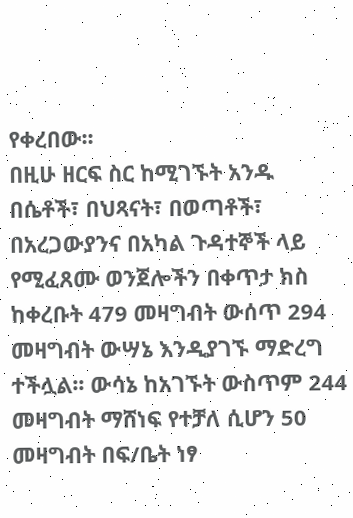የቀረበው፡፡
በዚሁ ዘርፍ ስር ከሚገኙት አንዱ በሴቶች፣ በህጻናት፣ በወጣቶች፣ በአረጋውያንና በአካል ጉዳተኞች ላይ የሚፈጸሙ ወንጀሎችን በቀጥታ ክስ ከቀረቡት 479 መዛግብት ውሰጥ 294 መዛግብት ውሣኔ እንዲያገኙ ማድረግ ተችሏል፡፡ ውሳኔ ከአገኙት ውስጥም 244 መዛግብት ማሸነፍ የተቻለ ሲሆን 50 መዛግብት በፍ/ቤት ነፃ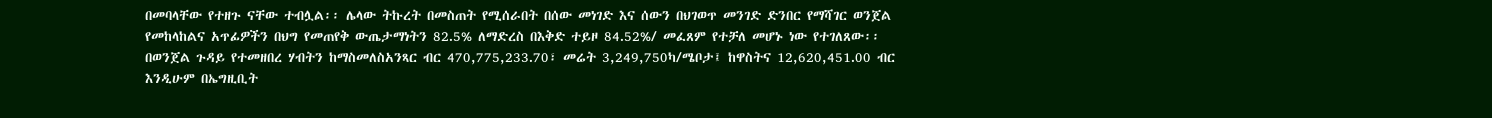በመባላቸው የተዘጉ ናቸው ተብሏል፡፡ ሌላው ትኩረት በመስጠት የሚሰራበት በሰው መነገድ እና ሰውን በህገወጥ መንገድ ድንበር የማሻገር ወንጀል የመከላከልና አጥፊዎችን በህግ የመጠየቅ ውጤታማነትን 82.5% ለማድረስ በእቅድ ተይዞ 84.52%/ መፈጸም የተቻለ መሆኑ ነው የተገለጸው፡፡
በወንጀል ጉዳይ የተመዘበረ ሃብትን ከማስመለስአንጻር ብር 470,775,233.70፣ መሬት 3,249,750ካ/ሜቦታ፤ ከዋስትና 12,620,451.00 ብር እንዲሁም በኤግዚቢት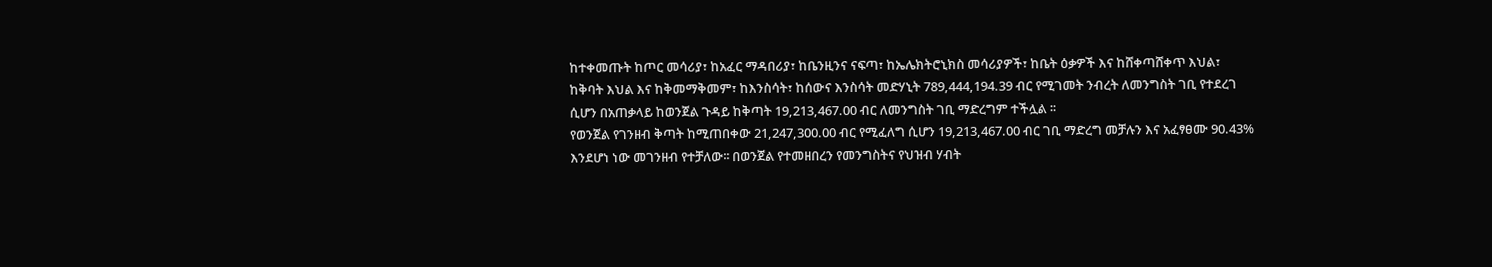ከተቀመጡት ከጦር መሳሪያ፣ ከአፈር ማዳበሪያ፣ ከቤንዚንና ናፍጣ፣ ከኤሌክትሮኒክስ መሳሪያዎች፣ ከቤት ዕቃዎች እና ከሸቀጣሸቀጥ እህል፣ ከቅባት እህል እና ከቅመማቅመም፣ ከእንስሳት፣ ከሰውና እንስሳት መድሃኒት 789,444,194.39 ብር የሚገመት ንብረት ለመንግስት ገቢ የተደረገ ሲሆን በአጠቃላይ ከወንጀል ጉዳይ ከቅጣት 19,213,467.00 ብር ለመንግስት ገቢ ማድረግም ተችሏል ፡፡
የወንጀል የገንዘብ ቅጣት ከሚጠበቀው 21,247,300.00 ብር የሚፈለግ ሲሆን 19,213,467.00 ብር ገቢ ማድረግ መቻሉን እና አፈፃፀሙ 90.43% እንደሆነ ነው መገንዘብ የተቻለው፡፡ በወንጀል የተመዘበረን የመንግስትና የህዝብ ሃብት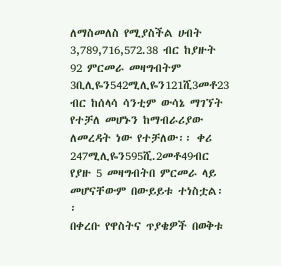ለማስመለስ የሚያስችል ሀብት 3,789,716,572.38 ብር ከያዙት 92 ምርመራ መዛግብትም 3ቢሊዬን542ሚሊዬን121ሺ3መቶ23 ብር ከሰላሳ ሳንቲም ውሳኔ ማገኘት የተቻለ መሆኑን ከማብራሪያው ለመረዳት ነው የተቻለው፡፡ ቀሪ 247ሚሊዬን595ሺ.2መቶ49ብር የያዙ 5 መዛግብትበ ምርመራ ላይ መሆናቸውም በውይይቱ ተነስቷል፡፡
በቀረቡ የዋስትና ጥያቄዎች በወቅቱ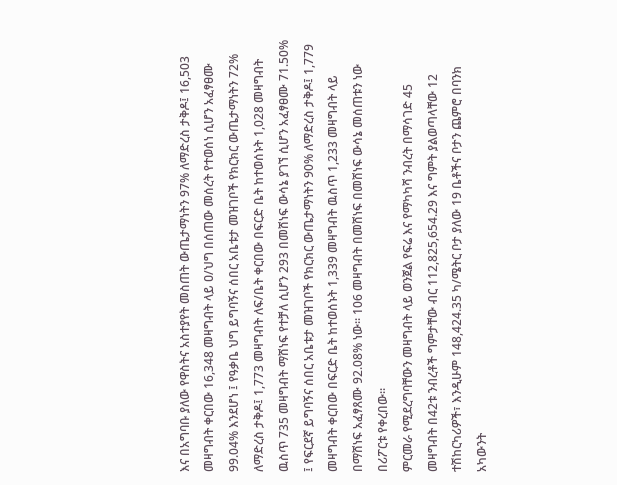እና በአግባቡ ያለው የዋስትና አስተያየት መስጠት ውጤታማነትን 97% ለማድረስ ታቅዶ፤ 16,503 መዛግብት ቀርበው 16,348 መዛግብት ላይ ዐ/ህግ በሰጠው መሰረት የተወሰነ ሲሆን አፈፃፀሙ 99.04% እንደሆነ ፤ የዓቃቤ ህግ ይግባኝና ሰበር አቤቱታ መዝገቦች የክርክር ውጤታማነትን 72% ለማድረስ ታቅዶ፤ 1,773 መዛግብት ለፍ/ቤት ቀርበው በፍርድ ቤት ከተወሰኑት 1,028 መዛግብት ዉስጥ 735 መዛግብት ማሸነፍ የተቻለ ሲሆን 293 በመሸነፍ ውሳኔ ያገኘ ሲሆን አፈፃፀሙ 71.50% ፤ የፍርደኛ ይግባኝና ሰበር አቤቱታ መዝገቦች የክርክር ውጤታማነትን 90% ለማድረስ ታቅዶ፤ 1,779 መዛግብት ቀርበው በፍርድ ቤት ከተወሰኑት 1,339 መዛግብት ዉስጥ 1,233 መዛግብት ላይ በማሸነፍ አፈፃጸሙ 92.08% ነው፡፡ 106 መዛግብት በመሸነፍ በመሸነፍ ውሳኔ መሰጠቱን ነው በሪፖርቱ የቀረበው፡፡
ምርመራ የሚደረግባቸውን መዛግብት ላይ ወንጀል የፍሬ እና የማካካሻ ንብረት በማሳገድ 45 መዛግብት በ42ቱ ንብረቶች ግምታቸው ብር 112,825,654.29 እና ግምት ያልወጣላቸው 12 ተሽከርካሪዎች፣ እንዲሁም 148,424.35 ካ/ሜትር ቦታ ያለው 19 ቤቶችና ቦታን ጨምሮ በባንክ አካውንት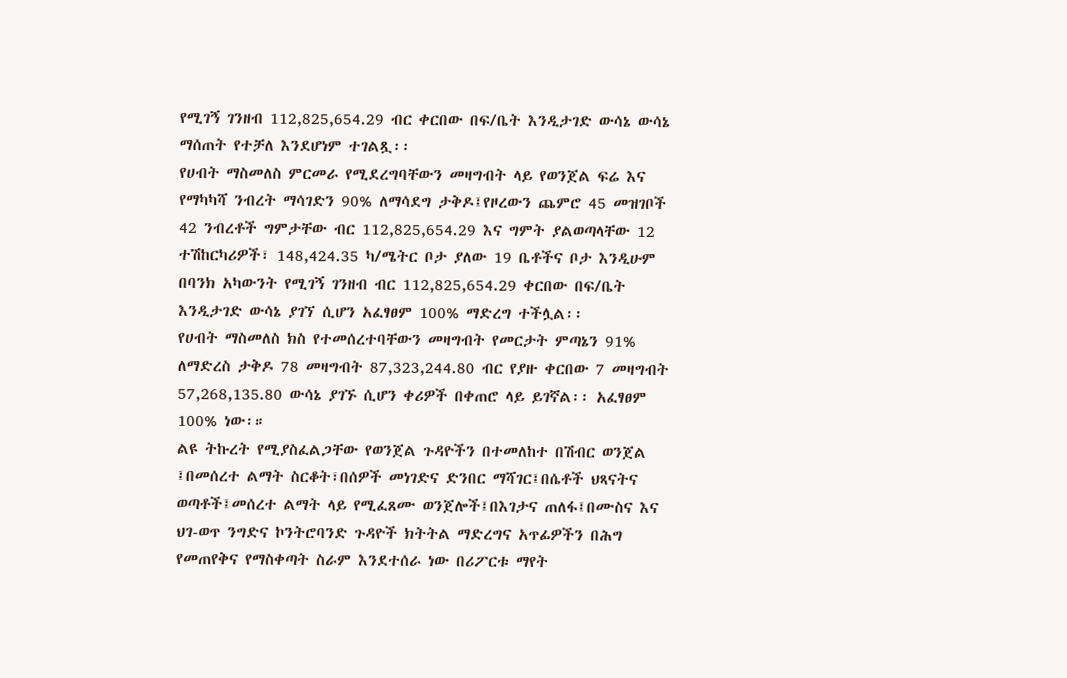የሚገኝ ገንዘብ 112,825,654.29 ብር ቀርበው በፍ/ቤት እንዲታገድ ውሳኔ ውሳኔ ማሰጠት የተቻለ እንደሆነም ተገልጿ፡፡
የሀብት ማስመለስ ምርመራ የሚደረግባቸውን መዛግብት ላይ የወንጀል ፍሬ እና የማካካሻ ንብረት ማሳገድን 90% ለማሳደግ ታቅዶ፤የዞረውን ጨምሮ 45 መዝገቦች 42 ንብረቶች ግምታቸው ብር 112,825,654.29 እና ግምት ያልወጣላቸው 12 ተሽከርካሪዎች፣ 148,424.35 ካ/ሜትር ቦታ ያለው 19 ቤቶችና ቦታ እንዲሁም በባንክ አካውንት የሚገኝ ገንዘብ ብር 112,825,654.29 ቀርበው በፍ/ቤት እንዲታገድ ውሳኔ ያገኘ ሲሆን አፈፃፀም 100% ማድረግ ተችሏል፡፡
የሀብት ማስመለስ ክስ የተመሰረተባቸውን መዛግብት የመርታት ምጣኔን 91% ለማድረስ ታቅዶ 78 መዛግብት 87,323,244.80 ብር የያዙ ቀርበው 7 መዛግብት 57,268,135.80 ውሳኔ ያገኙ ሲሆን ቀሪዎች በቀጠሮ ላይ ይገኛል፡፡ አፈፃፀም 100% ነው፡።
ልዩ ትኩረት የሚያስፈልጋቸው የወንጀል ጉዳዮችን በተመለከተ በሽብር ወንጀል ፤በመሰረተ ልማት ስርቆት፣በሰዎች መነገድና ድንበር ማሻገር፤በሴቶች ህጻናትና ወጣቶች፤መሰረተ ልማት ላይ የሚፈጸሙ ወንጀሎች፤በእገታና ጠለፋ፤በሙስና እና ህገ-ወጥ ንግድና ኮንትሮባንድ ጉዳዮች ክትትል ማድረግና አጥፊዎችን በሕግ የመጠየቅና የማስቀጣት ስራም እንደተሰራ ነው በሪፖርቱ ማየት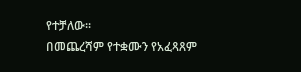የተቻለው፡፡
በመጨረሻም የተቋሙን የአፈጻጸም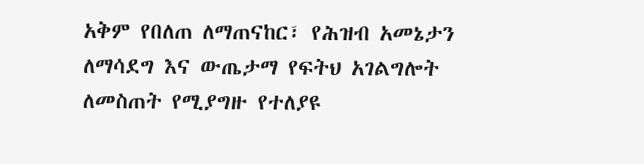አቅም የበለጠ ለማጠናከር፣ የሕዝብ አመኔታን ለማሳደግ እና ውጤታማ የፍትህ አገልግሎት ለመስጠት የሚያግዙ የተለያዩ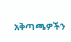አቅጣጫዎችን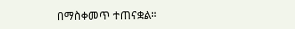በማስቀመጥ ተጠናቋል።